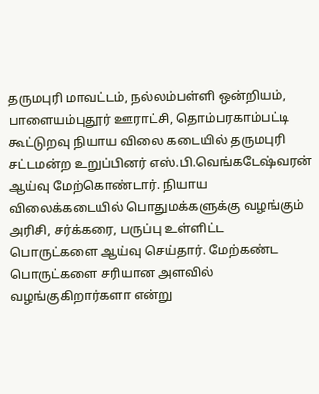தருமபுரி மாவட்டம், நல்லம்பள்ளி ஒன்றியம், பாளையம்புதூர் ஊராட்சி, தொம்பரகாம்பட்டி கூட்டுறவு நியாய விலை கடையில் தருமபுரி சட்டமன்ற உறுப்பினர் எஸ்.பி.வெங்கடேஷ்வரன் ஆய்வு மேற்கொண்டார். நியாய விலைக்கடையில் பொதுமக்களுக்கு வழங்கும் அரிசி, சர்க்கரை, பருப்பு உள்ளிட்ட பொருட்களை ஆய்வு செய்தார். மேற்கண்ட பொருட்களை சரியான அளவில் வழங்குகிறார்களா என்று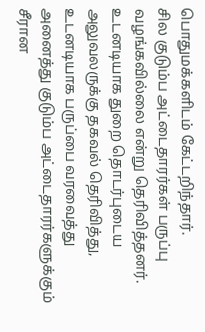பொதுமக்களிடம் கேட்டறிந்தார்.
சில குடும்ப அட்டைதாரர்கள் பருப்பு வழங்கவில்லை என்று தெரிவித்தனர். உடனடியாக துறை தொடர்புடைய அலுவலருக்கு தகவல் தெரிவித்து, உடனடியாக பருப்பை வரவைத்து அனைத்து குடும்ப அட்டைதாரர்களுக்கும் சீரான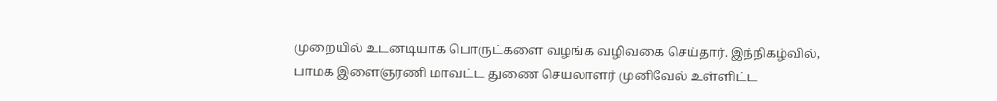முறையில் உடனடியாக பொருட்களை வழங்க வழிவகை செய்தார். இந்நிகழ்வில், பாமக இளைஞரணி மாவட்ட துணை செயலாளர் முனிவேல் உள்ளிட்ட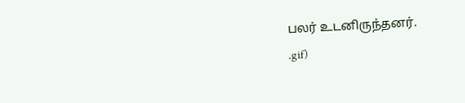பலர் உடனிருந்தனர்.
.gif)